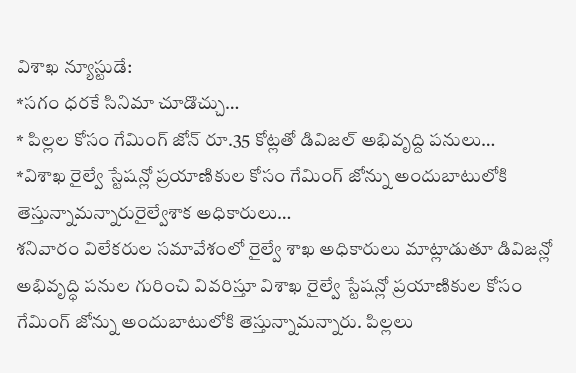విశాఖ న్యూస్టుడే:
*సగం ధరకే సినిమా చూడొచ్చు…
* పిల్లల కోసం గేమింగ్ జోన్ రూ.35 కోట్లతో డివిజల్ అభివృద్ది పనులు…
*విశాఖ రైల్వే స్టేషన్లో ప్రయాణికుల కోసం గేమింగ్ జోన్ను అందుబాటులోకి తెస్తున్నామన్నారురైల్వేశాక అధికారులు…
శనివారం విలేకరుల సమావేశంలో రైల్వే శాఖ అధికారులు మాట్లాడుతూ డివిజన్లో అభివృద్ధి పనుల గురించి వివరిస్తూ విశాఖ రైల్వే స్టేషన్లో ప్రయాణికుల కోసం గేమింగ్ జోన్ను అందుబాటులోకి తెస్తున్నామన్నారు. పిల్లలు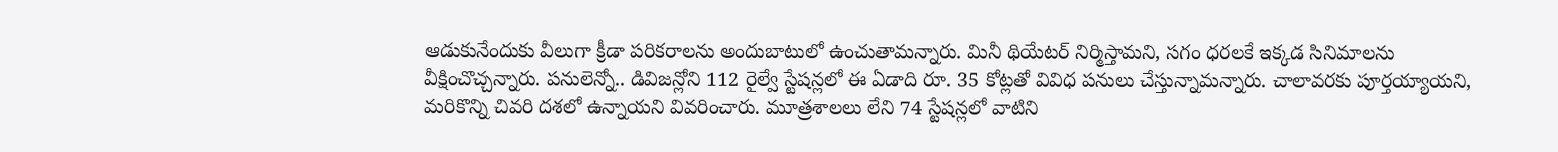ఆడుకునేందుకు వీలుగా క్రీడా పరికరాలను అందుబాటులో ఉంచుతామన్నారు. మినీ థియేటర్ నిర్మిస్తామని, సగం ధరలకే ఇక్కడ సినిమాలను వీక్షించొచ్చన్నారు. పనులెన్నో.. డివిజన్లోని 112 రైల్వే స్టేషన్లలో ఈ ఏడాది రూ. 35 కోట్లతో వివిధ పనులు చేస్తున్నామన్నారు. చాలావరకు పూర్తయ్యాయని, మరికొన్ని చివరి దశలో ఉన్నాయని వివరించారు. మూత్రశాలలు లేని 74 స్టేషన్లలో వాటిని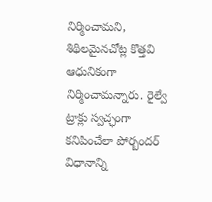నిర్మించామని, శిథిలమైనచోట్ల కొత్తవి ఆధునికంగా నిర్మించామన్నారు. రైల్వే ట్రాక్లు స్వచ్ఛంగా కనిపించేలా పోర్బందర్ విధానాన్ని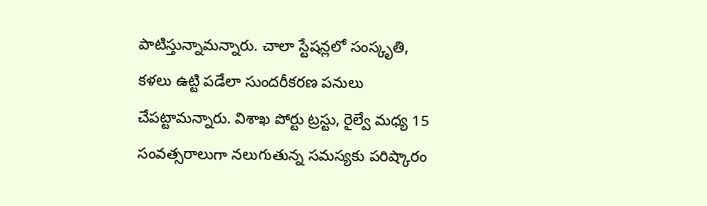పాటిస్తున్నామన్నారు. చాలా స్టేషన్లలో సంస్కృతి, కళలు ఉట్టి పడేలా సుందరీకరణ పనులు చేపట్టామన్నారు. విశాఖ పోర్టు ట్రస్టు, రైల్వే మధ్య 15 సంవత్సరాలుగా నలుగుతున్న సమస్యకు పరిష్కారం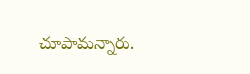చూపామన్నారు.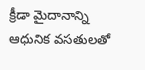క్రీడా మైదానాన్ని ఆధునిక వసతులతో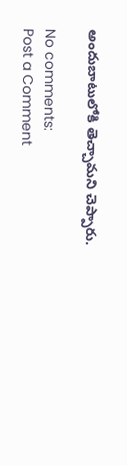అందుబాటులోకి తెచ్చామని చెప్పారు.

No comments:
Post a Comment